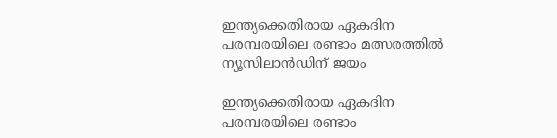ഇന്ത്യക്കെതിരായ ഏകദിന പരമ്പരയിലെ രണ്ടാം മത്സരത്തില്‍ ന്യൂസിലാന്‍ഡിന് ജയം

ഇന്ത്യക്കെതിരായ ഏകദിന പരമ്പരയിലെ രണ്ടാം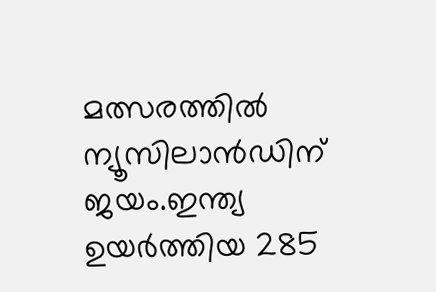മത്സരത്തില്‍ ന്യൂസിലാന്‍ഡിന് ജയം.ഇന്ത്യ ഉയര്‍ത്തിയ 285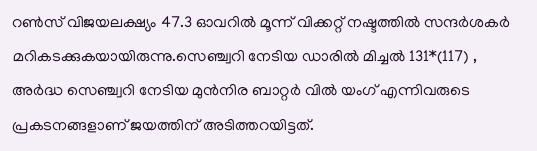റണ്‍സ് വിജയലക്ഷ്യം 47.3 ഓവറില്‍ മൂന്ന് വിക്കറ്റ് നഷ്ടത്തില്‍ സന്ദര്‍ശകര്‍ മറികടക്കുകയായിരുന്നു.സെഞ്ച്വറി നേടിയ ഡാരില്‍ മിച്ചല്‍ 131*(117) , അര്‍ദ്ധ സെഞ്ച്വറി നേടിയ മുന്‍നിര ബാറ്റര്‍ വില്‍ യംഗ് എന്നിവരുടെ പ്രകടനങ്ങളാണ് ജയത്തിന് അടിത്തറയിട്ടത്.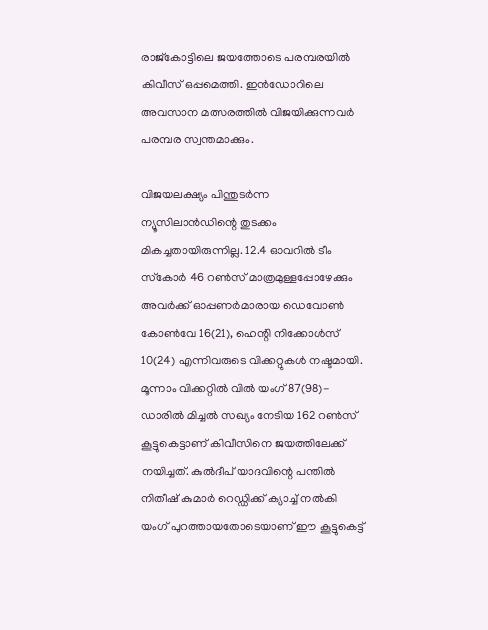രാജ്‌കോട്ടിലെ ജയത്തോടെ പരമ്പരയില്‍ കിവീസ് ഒപ്പമെത്തി. ഇന്‍ഡോറിലെ അവസാന മത്സരത്തില്‍ വിജയിക്കുന്നവര്‍ പരമ്പര സ്വന്തമാക്കും.

വിജയലക്ഷ്യം പിന്തുടര്‍ന്ന ന്യൂസിലാന്‍ഡിന്റെ തുടക്കം മികച്ചതായിരുന്നില്ല. 12.4 ഓവറില്‍ ടീം സ്‌കോര്‍ 46 റണ്‍സ് മാത്രമുള്ളപ്പോഴേക്കും അവര്‍ക്ക് ഓപ്പണര്‍മാരായ ഡെവോണ്‍ കോണ്‍വേ 16(21), ഹെന്റി നിക്കോള്‍സ് 10(24) എന്നിവരുടെ വിക്കറ്റുകള്‍ നഷ്ടമായി. മൂന്നാം വിക്കറ്റില്‍ വില്‍ യംഗ് 87(98)- ഡാരില്‍ മിച്ചല്‍ സഖ്യം നേടിയ 162 റണ്‍സ് കൂട്ടുകെട്ടാണ് കിവീസിനെ ജയത്തിലേക്ക് നയിച്ചത്. കുല്‍ദീപ് യാദവിന്റെ പന്തില്‍ നിതീഷ് കുമാര്‍ റെഡ്ഡിക്ക് ക്യാച്ച്‌ നല്‍കി യംഗ് പുറത്തായതോടെയാണ് ഈ കൂട്ടുകെട്ട്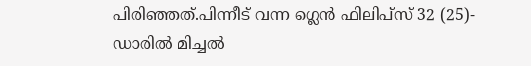പിരിഞ്ഞത്.പിന്നീട് വന്ന ഗ്ലെന്‍ ഫിലിപ്‌സ് 32 (25)- ഡാരില്‍ മിച്ചല്‍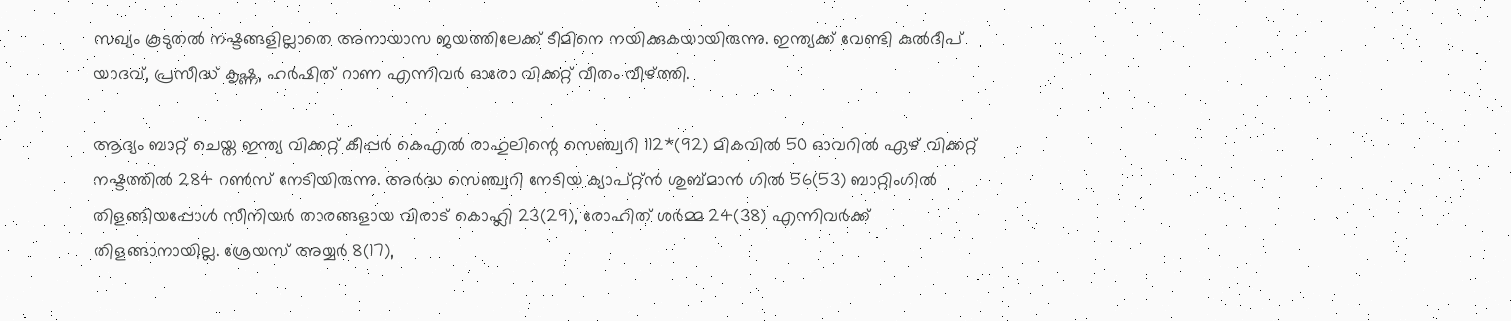സഖ്യം കൂടുതല്‍ നഷ്ടങ്ങളില്ലാതെ അനായാസ ജയത്തിലേക്ക് ടീമിനെ നയിക്കുകയായിരുന്നു. ഇന്ത്യക്ക് വേണ്ടി കുല്‍ദീപ് യാദവ്, പ്രസീദ്ധ് കൃഷ്ണ, ഹര്‍ഷിത് റാണ എന്നിവര്‍ ഓരോ വിക്കറ്റ് വീതം വീഴ്ത്തി.

ആദ്യം ബാറ്റ് ചെയ്ത ഇന്ത്യ വിക്കറ്റ് കീപ്പര്‍ കെഎല്‍ രാഹുലിന്റെ സെഞ്ച്വറി 112*(92) മികവില്‍ 50 ഓവറില്‍ ഏഴ് വിക്കറ്റ് നഷ്ടത്തില്‍ 284 റണ്‍സ് നേടിയിരുന്നു. അര്‍ദ്ധ സെഞ്ച്വറി നേടിയ ക്യാപ്റ്റ്ന്‍ ശുബ്മാന്‍ ഗില്‍ 56(53) ബാറ്റിംഗില്‍ തിളങ്ങിയപ്പോള്‍ സീനിയര്‍ താരങ്ങളായ വിരാട് കൊഹ്ലി 23(29), രോഹിത് ശര്‍മ്മ 24(38) എന്നിവര്‍ക്ക് തിളങ്ങാനായില്ല. ശ്രേയസ് അയ്യര്‍ 8(17),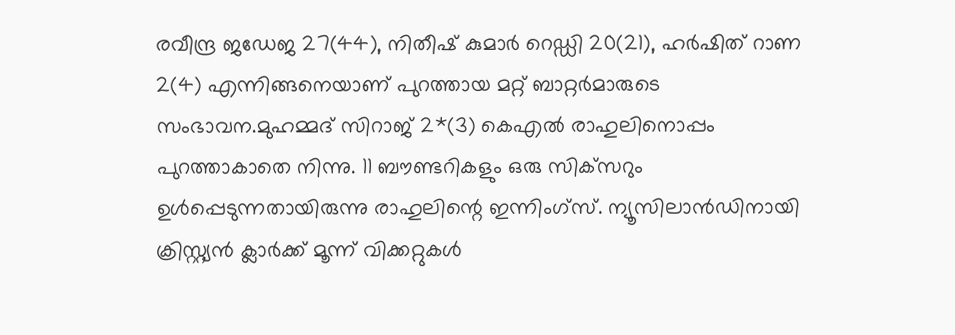രവീന്ദ്ര ജഡേജ 27(44), നിതീഷ് കുമാര്‍ റെഡ്ഡി 20(21), ഹര്‍ഷിത് റാണ 2(4) എന്നിങ്ങനെയാണ് പുറത്തായ മറ്റ് ബാറ്റര്‍മാരുടെ സംഭാവന.മുഹമ്മദ് സിറാജ് 2*(3) കെഎല്‍ രാഹുലിനൊപ്പം പുറത്താകാതെ നിന്നു. 11 ബൗണ്ടറികളും ഒരു സിക്‌സറും ഉള്‍പ്പെടുന്നതായിരുന്നു രാഹുലിന്റെ ഇന്നിംഗ്‌സ്. ന്യൂസിലാന്‍ഡിനായി ക്രിസ്റ്റ്യന്‍ ക്ലാര്‍ക്ക് മൂന്ന് വിക്കറ്റുകള്‍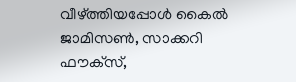വീഴ്ത്തിയപ്പോള്‍ കൈല്‍ ജാമിസണ്‍, സാക്കറി ഫൗക്‌സ്,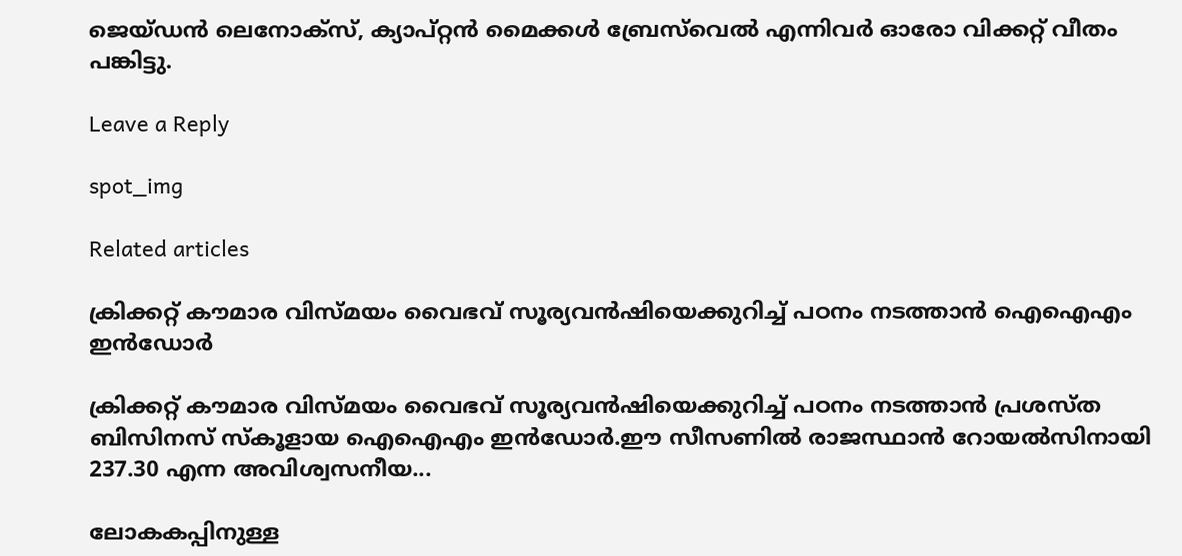ജെയ്ഡന്‍ ലെനോക്‌സ്, ക്യാപ്റ്റന്‍ മൈക്കള്‍ ബ്രേസ്‌വെല്‍ എന്നിവര്‍ ഓരോ വിക്കറ്റ് വീതം പങ്കിട്ടു.

Leave a Reply

spot_img

Related articles

ക്രിക്കറ്റ് കൗമാര വിസ്മയം വൈഭവ് സൂര്യവൻഷിയെക്കുറിച്ച്‌ പഠനം നടത്താൻ ഐഐഎം ഇൻഡോർ

ക്രിക്കറ്റ് കൗമാര വിസ്മയം വൈഭവ് സൂര്യവൻഷിയെക്കുറിച്ച്‌ പഠനം നടത്താൻ പ്രശസ്ത ബിസിനസ് സ്കൂളായ ഐഐഎം ഇൻഡോർ.ഈ സീസണില്‍ രാജസ്ഥാൻ റോയല്‍സിനായി 237.30 എന്ന അവിശ്വസനീയ...

ലോകകപ്പിനുള്ള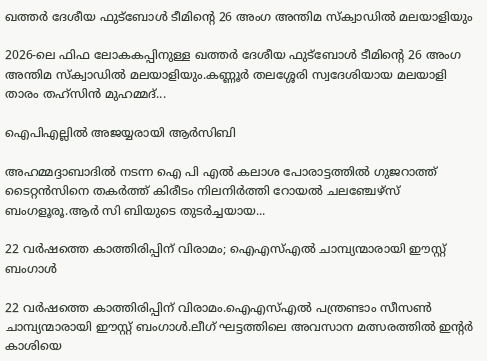ഖത്തർ ദേശീയ ഫുട്ബോൾ ടീമിന്റെ 26 അംഗ അന്തിമ സ്ക്വാഡിൽ മലയാളിയും

2026-ലെ ഫിഫ ലോകകപ്പിനുള്ള ഖത്തർ ദേശീയ ഫുട്ബോൾ ടീമിന്റെ 26 അംഗ അന്തിമ സ്ക്വാഡിൽ മലയാളിയും.കണ്ണൂർ തലശ്ശേരി സ്വദേശിയായ മലയാളി താരം തഹ്സിൻ മുഹമ്മദ്...

ഐപിഎല്ലിൽ അജയ്യരായി ആർസിബി

അഹമ്മദ്ദാബാദിൽ നടന്ന ഐ പി എൽ കലാശ പോരാട്ടത്തിൽ ഗുജറാത്ത് ടൈറ്റന്‍സിനെ തകര്‍ത്ത് കിരീടം നിലനിർത്തി റോയൽ ചലഞ്ചേഴ്‌സ് ബംഗളൂരൂ.ആർ സി ബിയുടെ തുടര്‍ച്ചയായ...

22 വർഷത്തെ കാത്തിരിപ്പിന് വിരാമം; ഐഎസ്എൽ ചാമ്പ്യന്മാരായി ഈസ്റ്റ് ബംഗാൾ

22 വർഷത്തെ കാത്തിരിപ്പിന് വിരാമം.ഐഎസ്എൽ പന്ത്രണ്ടാം സീസൺ ചാമ്പ്യന്മാരായി ഈസ്റ്റ് ബംഗാൾ.ലീഗ് ഘട്ടത്തിലെ അവസാന മത്സരത്തിൽ ഇന്റർ കാശിയെ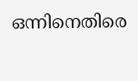ഒന്നിനെതിരെ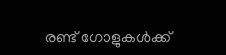രണ്ട് ഗോളുകൾക്ക്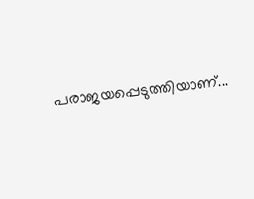പരാജയപ്പെടുത്തിയാണ്...